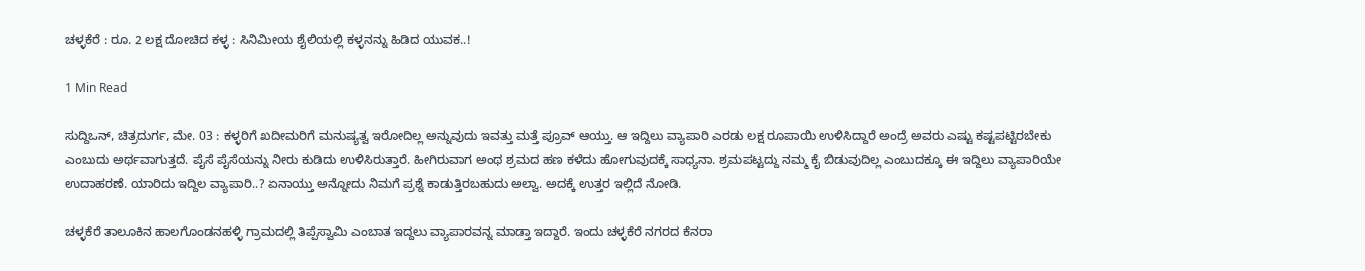ಚಳ್ಳಕೆರೆ : ರೂ. 2 ಲಕ್ಷ ದೋಚಿದ ಕಳ್ಳ : ಸಿನಿಮೀಯ ಶೈಲಿಯಲ್ಲಿ ಕಳ್ಳನನ್ನು ಹಿಡಿದ ಯುವಕ..!

1 Min Read

ಸುದ್ದಿಒನ್, ಚಿತ್ರದುರ್ಗ, ಮೇ. 03 : ಕಳ್ಳರಿಗೆ ಖದೀಮರಿಗೆ ಮನುಷ್ಯತ್ವ ಇರೋದಿಲ್ಲ ಅನ್ನುವುದು ಇವತ್ತು ಮತ್ತೆ ಪ್ರೂವ್ ಆಯ್ತು. ಆ ಇದ್ದಿಲು ವ್ಯಾಪಾರಿ ಎರಡು ಲಕ್ಷ ರೂಪಾಯಿ ಉಳಿಸಿದ್ದಾರೆ ಅಂದ್ರೆ ಅವರು ಎಷ್ಟು ಕಷ್ಟಪಟ್ಟಿರಬೇಕು ಎಂಬುದು ಅರ್ಥವಾಗುತ್ತದೆ. ಪೈಸೆ ಪೈಸೆಯನ್ನು ನೀರು ಕುಡಿದು ಉಳಿಸಿರುತ್ತಾರೆ. ಹೀಗಿರುವಾಗ ಅಂಥ ಶ್ರಮದ ಹಣ ಕಳೆದು ಹೋಗುವುದಕ್ಕೆ ಸಾಧ್ಯನಾ. ಶ್ರಮಪಟ್ಟದ್ದು ನಮ್ಮ ಕೈ ಬಿಡುವುದಿಲ್ಲ ಎಂಬುದಕ್ಕೂ ಈ ಇದ್ದಿಲು ವ್ಯಾಪಾರಿಯೇ ಉದಾಹರಣೆ. ಯಾರಿದು ಇದ್ದಿಲ ವ್ಯಾಪಾರಿ..? ಏನಾಯ್ತು ಅನ್ನೋದು ನಿಮಗೆ ಪ್ರಶ್ನೆ ಕಾಡುತ್ತಿರಬಹುದು ಅಲ್ವಾ. ಅದಕ್ಕೆ ಉತ್ತರ ಇಲ್ಲಿದೆ ನೋಡಿ.

ಚಳ್ಳಕೆರೆ ತಾಲೂಕಿನ ಹಾಲಗೊಂಡನಹಳ್ಳಿ ಗ್ರಾಮದಲ್ಲಿ ತಿಪ್ಪೆಸ್ವಾಮಿ ಎಂಬಾತ ಇದ್ದಲು ವ್ಯಾಪಾರವನ್ನ ಮಾಡ್ತಾ ಇದ್ದಾರೆ. ಇಂದು ಚಳ್ಳಕೆರೆ ನಗರದ ಕೆನರಾ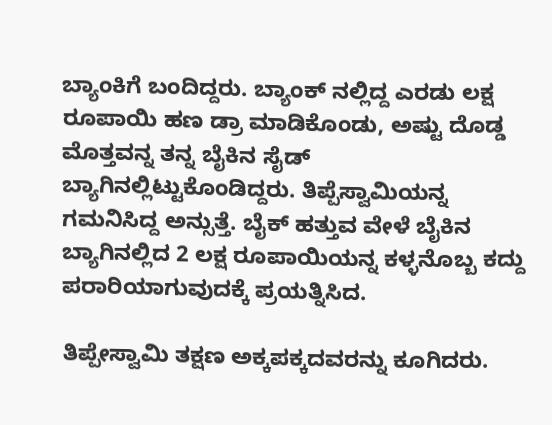ಬ್ಯಾಂಕಿಗೆ ಬಂದಿದ್ದರು. ಬ್ಯಾಂಕ್ ನಲ್ಲಿದ್ದ ಎರಡು ಲಕ್ಷ ರೂಪಾಯಿ ಹಣ ಡ್ರಾ ಮಾಡಿಕೊಂಡು, ಅಷ್ಟು ದೊಡ್ಡ ಮೊತ್ತವನ್ನ ತನ್ನ ಬೈಕಿನ ಸೈಡ್ ಬ್ಯಾಗಿನಲ್ಲಿಟ್ಟುಕೊಂಡಿದ್ದರು. ತಿಪ್ಪೆಸ್ವಾಮಿಯನ್ನ ಗಮನಿಸಿದ್ದ ಅನ್ಸುತ್ತೆ. ಬೈಕ್ ಹತ್ತುವ ವೇಳೆ ಬೈಕಿನ ಬ್ಯಾಗಿನಲ್ಲಿದ 2 ಲಕ್ಷ ರೂಪಾಯಿಯನ್ನ ಕಳ್ಳನೊಬ್ಬ ಕದ್ದು ಪರಾರಿಯಾಗುವುದಕ್ಕೆ ಪ್ರಯತ್ನಿಸಿದ.

ತಿಪ್ಪೇಸ್ವಾಮಿ ತಕ್ಷಣ ಅಕ್ಕಪಕ್ಕದವರನ್ನು ಕೂಗಿದರು.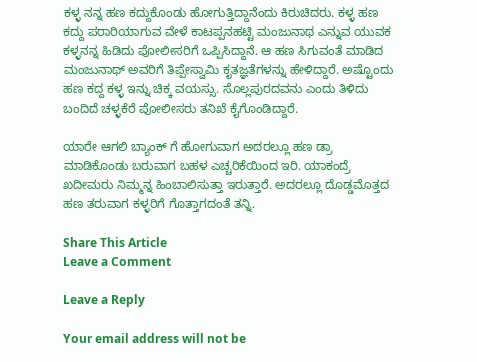ಕಳ್ಳ ನನ್ನ ಹಣ ಕದ್ದುಕೊಂಡು ಹೋಗುತ್ತಿದ್ದಾನೆಂದು ಕಿರುಚಿದರು. ಕಳ್ಳ ಹಣ ಕದ್ದು ಪರಾರಿಯಾಗುವ ವೇಳೆ ಕಾಟಪ್ಪನಹಟ್ಟಿ ಮಂಜುನಾಥ ಎನ್ನುವ ಯುವಕ ಕಳ್ಳನನ್ನ ಹಿಡಿದು ಪೋಲೀಸರಿಗೆ ಒಪ್ಪಿಸಿದ್ದಾನೆ. ಆ ಹಣ ಸಿಗುವಂತೆ ಮಾಡಿದ ಮಂಜುನಾಥ್ ಅವರಿಗೆ ತಿಪ್ಪೇಸ್ವಾಮಿ ಕೃತಜ್ಞತೆಗಳನ್ನು ಹೇಳಿದ್ದಾರೆ. ಅಷ್ಟೊಂದು ಹಣ ಕದ್ದ ಕಳ್ಳ ಇನ್ನು ಚಿಕ್ಕ ವಯಸ್ಸು. ಸೊಲ್ಲಪುರದವನು ಎಂದು ತಿಳಿದು ಬಂದಿದೆ ಚಳ್ಳಕೆರೆ ಪೋಲೀಸರು ತನಿಖೆ ಕೈಗೊಂಡಿದ್ದಾರೆ.

ಯಾರೇ ಆಗಲಿ ಬ್ಯಾಂಕ್ ಗೆ ಹೋಗುವಾಗ ಅದರಲ್ಲೂ ಹಣ ಡ್ರಾ ಮಾಡಿಕೊಂಡು ಬರುವಾಗ ಬಹಳ ಎಚ್ಚರಿಕೆಯಿಂದ ಇರಿ. ಯಾಕಂದ್ರೆ ಖದೀಮರು ನಿಮ್ಮನ್ನ ಹಿಂಬಾಲಿಸುತ್ತಾ ಇರುತ್ತಾರೆ. ಅದರಲ್ಲೂ ದೊಡ್ಡಮೊತ್ತದ ಹಣ ತರುವಾಗ ಕಳ್ಳರಿಗೆ ಗೊತ್ತಾಗದಂತೆ ತನ್ನಿ.

Share This Article
Leave a Comment

Leave a Reply

Your email address will not be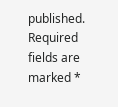published. Required fields are marked *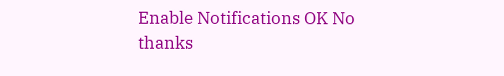Enable Notifications OK No thanks